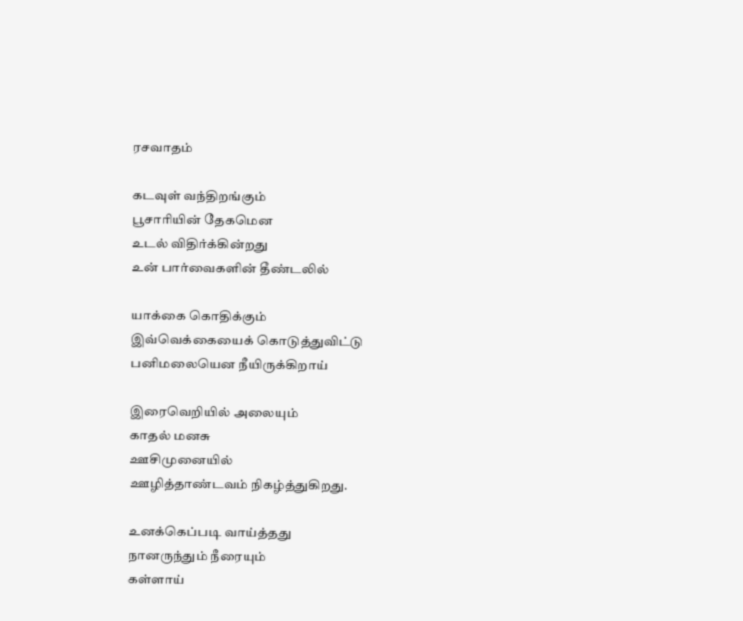ரசவாதம்

கடவுள் வந்திறங்கும்
பூசாரியின் தேகமென
உடல் விதிர்க்கின்றது
உன் பார்வைகளின் தீண்டலில்

யாக்கை கொதிக்கும்
இவ்வெக்கையைக் கொடுத்துவிட்டு
பனிமலையென நீயிருக்கிறாய்

இரைவெறியில் அலையும்
காதல் மனசு
ஊசிமுனையில்
ஊழித்தாண்டவம் நிகழ்த்துகிறது.

உனக்கெப்படி வாய்த்தது
நானருந்தும் நீரையும்
கள்ளாய்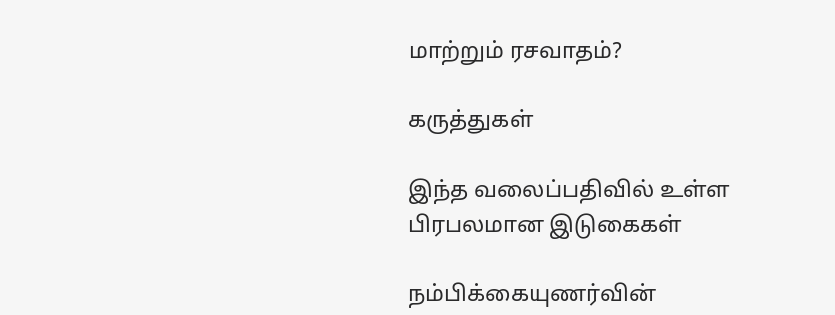மாற்றும் ரசவாதம்?

கருத்துகள்

இந்த வலைப்பதிவில் உள்ள பிரபலமான இடுகைகள்

நம்பிக்கையுணர்வின்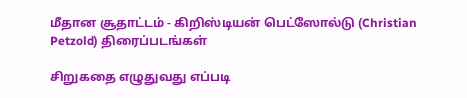மீதான சூதாட்டம் - கிறிஸ்டியன் பெட்ஸோல்டு (Christian Petzold) திரைப்படங்கள்

சிறுகதை எழுதுவது எப்படி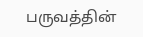பருவத்தின்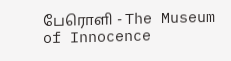பேரொளி - The Museum of Innocence